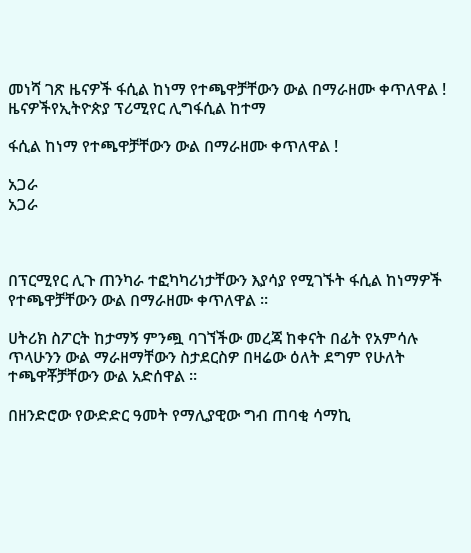መነሻ ገጽ ዜናዎች ፋሲል ከነማ የተጫዋቻቸውን ውል በማራዘሙ ቀጥለዋል !
ዜናዎችየኢትዮጵያ ፕሪሚየር ሊግፋሲል ከተማ

ፋሲል ከነማ የተጫዋቻቸውን ውል በማራዘሙ ቀጥለዋል !

አጋራ
አጋራ



በፕርሚየር ሊጉ ጠንካራ ተፎካካሪነታቸውን እያሳያ የሚገኙት ፋሲል ከነማዎች የተጫዋቻቸውን ውል በማራዘሙ ቀጥለዋል ።

ሀትሪክ ስፖርት ከታማኝ ምንጯ ባገኘችው መረጃ ከቀናት በፊት የአምሳሉ ጥላሁንን ውል ማራዘማቸውን ስታደርስዎ በዛሬው ዕለት ደግም የሁለት ተጫዋቾቻቸውን ውል አድሰዋል ።

በዘንድሮው የውድድር ዓመት የማሊያዊው ግብ ጠባቂ ሳማኪ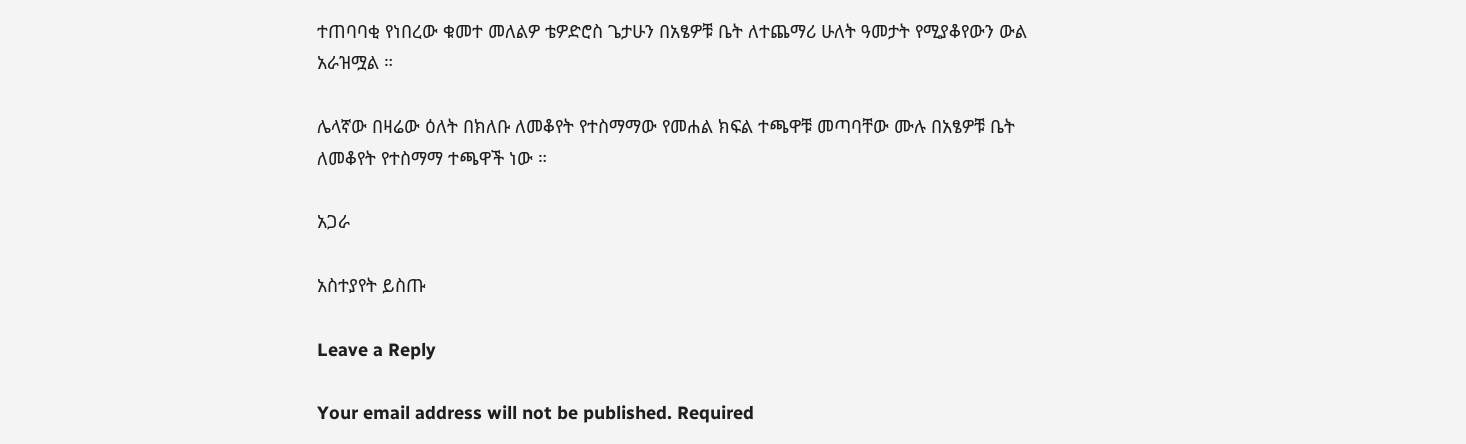ተጠባባቂ የነበረው ቁመተ መለልዎ ቴዎድሮስ ጌታሁን በአፄዎቹ ቤት ለተጨማሪ ሁለት ዓመታት የሚያቆየውን ውል አራዝሟል ።

ሌላኛው በዛሬው ዕለት በክለቡ ለመቆየት የተስማማው የመሐል ክፍል ተጫዋቹ መጣባቸው ሙሉ በአፄዎቹ ቤት ለመቆየት የተስማማ ተጫዋች ነው ።

አጋራ

አስተያየት ይስጡ

Leave a Reply

Your email address will not be published. Required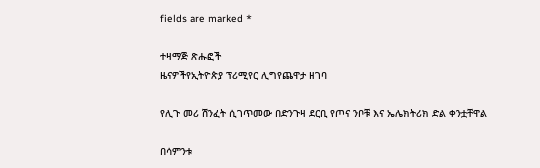fields are marked *

ተዛማጅ ጽሑፎች
ዜናዎችየኢትዮጵያ ፕሪሚየር ሊግየጨዋታ ዘገባ

የሊጉ መሪ ሽንፈት ሲገጥመው በድንጉዛ ደርቢ የጦና ንቦቹ እና ኤሌክትሪክ ድል ቀንቷቸዋል

በሳምንቱ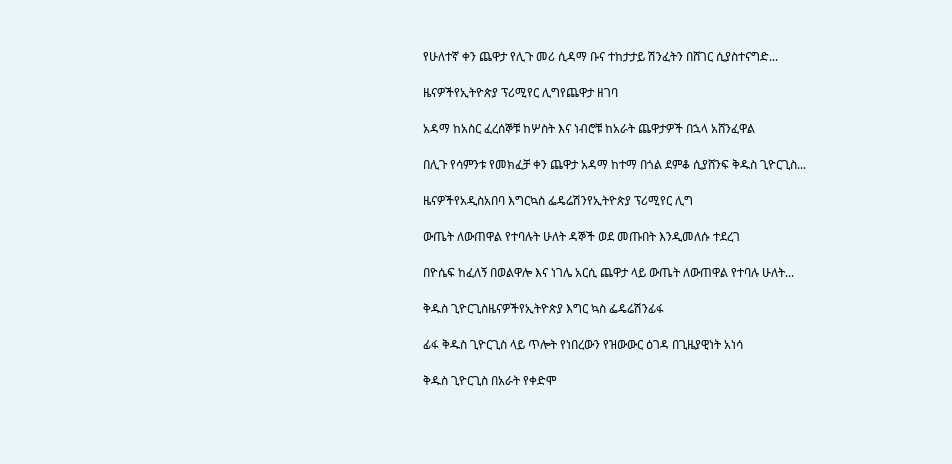የሁለተኛ ቀን ጨዋታ የሊጉ መሪ ሲዳማ ቡና ተከታታይ ሽንፈትን በሸገር ሲያስተናግድ...

ዜናዎችየኢትዮጵያ ፕሪሚየር ሊግየጨዋታ ዘገባ

አዳማ ከአስር ፈረሰኞቹ ከሦስት እና ነብሮቹ ከአራት ጨዋታዎች በኋላ አሸንፈዋል

በሊጉ የሳምንቱ የመክፈቻ ቀን ጨዋታ አዳማ ከተማ በጎል ደምቆ ሲያሸንፍ ቅዱስ ጊዮርጊስ...

ዜናዎችየአዲስአበባ እግርኳስ ፌዴሬሽንየኢትዮጵያ ፕሪሚየር ሊግ

ውጤት ለውጠዋል የተባሉት ሁለት ዳኞች ወደ መጡበት እንዲመለሱ ተደረገ

በዮሴፍ ከፈለኝ በወልዋሎ እና ነገሌ አርሲ ጨዋታ ላይ ውጤት ለውጠዋል የተባሉ ሁለት...

ቅዱስ ጊዮርጊስዜናዎችየኢትዮጵያ እግር ኳስ ፌዴሬሽንፊፋ

ፊፋ ቅዱስ ጊዮርጊስ ላይ ጥሎት የነበረውን የዝውውር ዕገዳ በጊዜያዊነት አነሳ

ቅዱስ ጊዮርጊስ በአራት የቀድሞ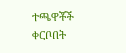ተጫዋቾች ቀርቦበት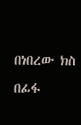በነበረው ክስ በፊፋ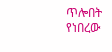ጥሎበት የነበረው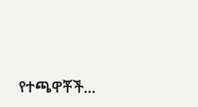የተጫዋቾች...